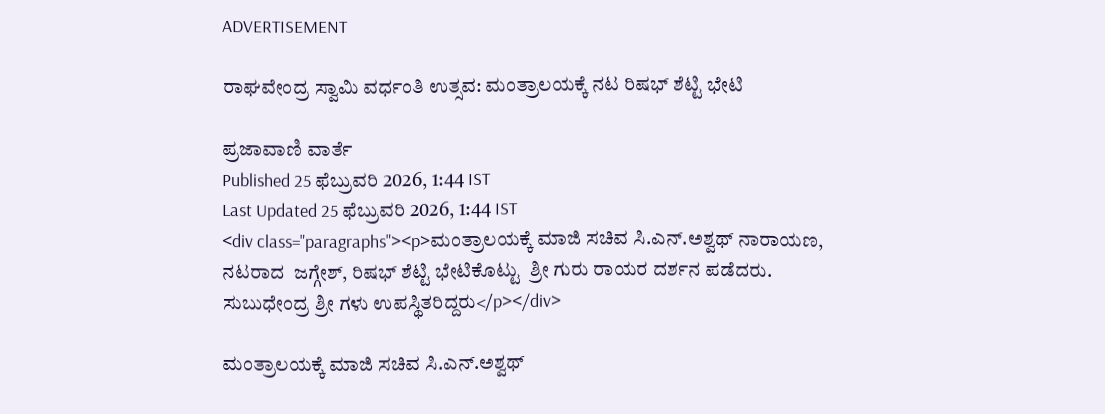ADVERTISEMENT

ರಾಘವೇಂದ್ರ ಸ್ವಾಮಿ ವರ್ಧಂತಿ ಉತ್ಸವ: ಮಂತ್ರಾಲಯಕ್ಕೆ ನಟ ರಿಷಭ್ ಶೆಟ್ಟಿ ಭೇಟಿ

ಪ್ರಜಾವಾಣಿ ವಾರ್ತೆ
Published 25 ಫೆಬ್ರುವರಿ 2026, 1:44 IST
Last Updated 25 ಫೆಬ್ರುವರಿ 2026, 1:44 IST
<div class="paragraphs"><p>ಮಂತ್ರಾಲಯಕ್ಕೆ ಮಾಜಿ ಸಚಿವ ಸಿ.ಎನ್.ಅಶ್ವಥ್ ನಾರಾಯಣ, ನಟರಾದ  ಜಗ್ಗೇಶ್, ರಿಷಭ್ ಶೆಟ್ಟಿ ಭೇಟಿಕೊಟ್ಟು  ಶ್ರೀ ಗುರು ರಾಯರ ದರ್ಶನ ಪಡೆದರು. ಸುಬುಧೇಂದ್ರ ಶ್ರೀ ಗಳು ಉಪಸ್ಥಿತರಿದ್ದರು</p></div>

ಮಂತ್ರಾಲಯಕ್ಕೆ ಮಾಜಿ ಸಚಿವ ಸಿ.ಎನ್.ಅಶ್ವಥ್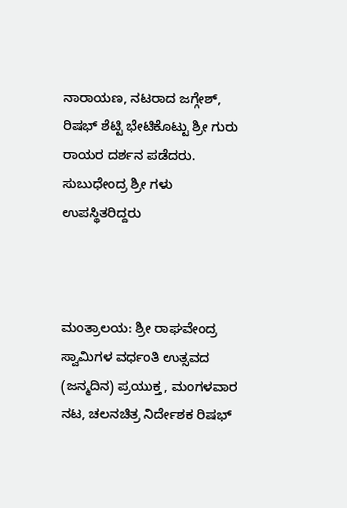ನಾರಾಯಣ, ನಟರಾದ ಜಗ್ಗೇಶ್, ರಿಷಭ್ ಶೆಟ್ಟಿ ಭೇಟಿಕೊಟ್ಟು ಶ್ರೀ ಗುರು ರಾಯರ ದರ್ಶನ ಪಡೆದರು. ಸುಬುಧೇಂದ್ರ ಶ್ರೀ ಗಳು ಉಪಸ್ಥಿತರಿದ್ದರು



ಮಂತ್ರಾಲಯ: ಶ್ರೀ ರಾಘವೇಂದ್ರ ಸ್ವಾಮಿಗಳ ವರ್ಧಂತಿ ಉತ್ಸವದ (ಜನ್ಮದಿನ) ಪ್ರಯುಕ್ತ, ಮಂಗಳವಾರ ನಟ, ಚಲನಚಿತ್ರ ನಿರ್ದೇಶಕ ರಿಷಭ್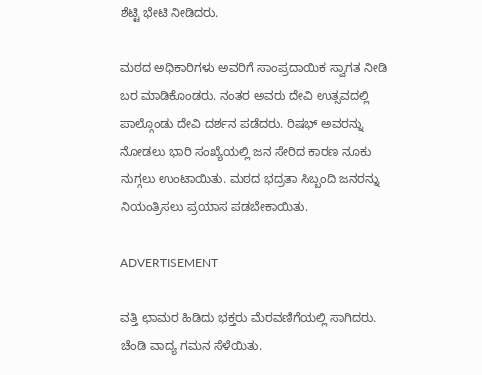ಶೆಟ್ಟಿ ಭೇಟಿ ನೀಡಿದರು.

ಮಠದ ಅಧಿಕಾರಿಗಳು ಅವರಿಗೆ ಸಾಂಪ್ರದಾಯಿಕ ಸ್ವಾಗತ ನೀಡಿ ಬರ ಮಾಡಿಕೊಂಡರು. ನಂತರ ಅವರು ದೇವಿ ಉತ್ಸವದಲ್ಲಿ ಪಾಲ್ಗೊಂಡು ದೇವಿ ದರ್ಶನ ಪಡೆದರು. ರಿಷಭ್ ಅವರನ್ನು ನೋಡಲು ಭಾರಿ ಸಂಖ್ಯೆಯಲ್ಲಿ ಜನ ಸೇರಿದ ಕಾರಣ ನೂಕು ನುಗ್ಗಲು ಉಂಟಾಯಿತು. ಮಠದ ಭದ್ರತಾ ಸಿಬ್ಬಂದಿ ಜನರನ್ನು ನಿಯಂತ್ರಿಸಲು ಪ್ರಯಾಸ ಪಡಬೇಕಾಯಿತು.

ADVERTISEMENT

ವತ್ತಿ ಛಾಮರ ಹಿಡಿದು ಭಕ್ತರು ಮೆರವಣಿಗೆಯಲ್ಲಿ ಸಾಗಿದರು. ಚೆಂಡಿ ವಾದ್ಯ ಗಮನ ಸೆಳೆಯಿತು.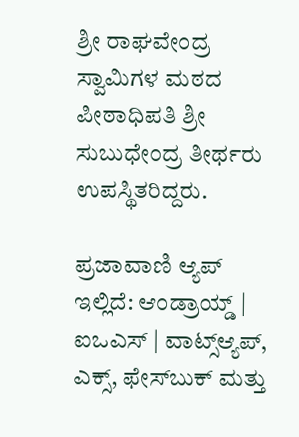ಶ್ರೀ ರಾಘವೇಂದ್ರ ಸ್ವಾಮಿಗಳ ಮಠದ ಪೀಠಾಧಿಪತಿ ಶ್ರೀ ಸುಬುಧೇಂದ್ರ ತೀರ್ಥರು ಉಪಸ್ಥಿತರಿದ್ದರು.

ಪ್ರಜಾವಾಣಿ ಆ್ಯಪ್ ಇಲ್ಲಿದೆ: ಆಂಡ್ರಾಯ್ಡ್ | ಐಒಎಸ್ | ವಾಟ್ಸ್ಆ್ಯಪ್, ಎಕ್ಸ್, ಫೇಸ್‌ಬುಕ್ ಮತ್ತು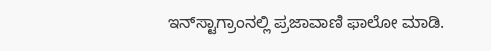ಇನ್‌ಸ್ಟಾಗ್ರಾಂನಲ್ಲಿ ಪ್ರಜಾವಾಣಿ ಫಾಲೋ ಮಾಡಿ.